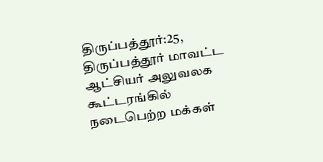திருப்பத்தூர்:25, திருப்பத்தூர் மாவட்ட ஆட்சியர் அலுவலக கூட்டரங்கில் நடைபெற்ற மக்கள்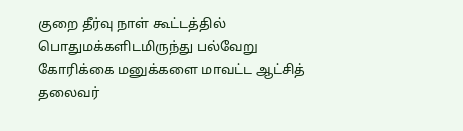குறை தீர்வு நாள் கூட்டத்தில் பொதுமக்களிடமிருந்து பல்வேறு கோரிக்கை மனுக்களை மாவட்ட ஆட்சித் தலைவர்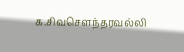க.சிவசௌந்தரவல்லி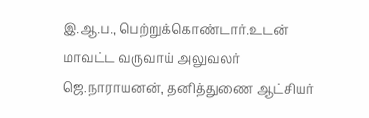இ.ஆ.ப., பெற்றுக்கொண்டார்.உடன் மாவட்ட வருவாய் அலுவலர் ஜெ.நாராயனன், தனித்துணை ஆட்சியர்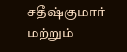சதீஷ்குமார் மற்றும்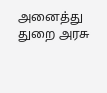அனைத்து துறை அரசு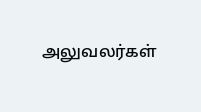அலுவலர்கள்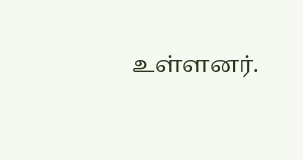உள்ளனர்.